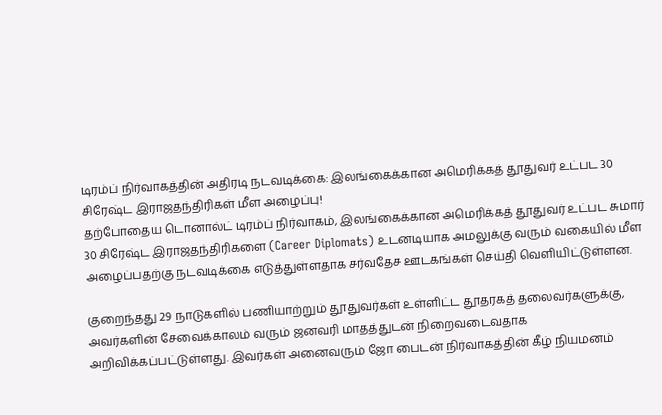டிரம்ப் நிர்வாகத்தின் அதிரடி நடவடிக்கை: இலங்கைக்கான அமெரிக்கத் தூதுவர் உட்பட 30 சிரேஷ்ட இராஜதந்திரிகள் மீள அழைப்பு!
தற்போதைய டொனால்ட் டிரம்ப் நிர்வாகம், இலங்கைக்கான அமெரிக்கத் தூதுவர் உட்பட சுமார் 30 சிரேஷ்ட இராஜதந்திரிகளை (Career Diplomats) உடனடியாக அமலுக்கு வரும் வகையில் மீள அழைப்பதற்கு நடவடிக்கை எடுத்துள்ளதாக சர்வதேச ஊடகங்கள் செய்தி வெளியிட்டுள்ளன.

குறைந்தது 29 நாடுகளில் பணியாற்றும் தூதுவர்கள் உள்ளிட்ட தூதரகத் தலைவர்களுக்கு, அவர்களின் சேவைக்காலம் வரும் ஜனவரி மாதத்துடன் நிறைவடைவதாக அறிவிக்கப்பட்டுள்ளது. இவர்கள் அனைவரும் ஜோ பைடன் நிர்வாகத்தின் கீழ் நியமனம்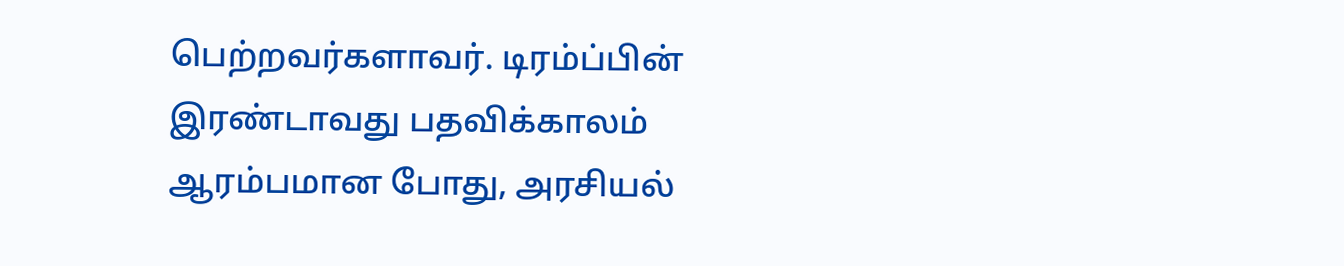பெற்றவர்களாவர். டிரம்ப்பின் இரண்டாவது பதவிக்காலம் ஆரம்பமான போது, அரசியல்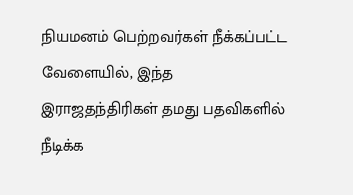நியமனம் பெற்றவர்கள் நீக்கப்பட்ட வேளையில், இந்த இராஜதந்திரிகள் தமது பதவிகளில் நீடிக்க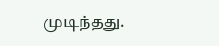முடிந்தது.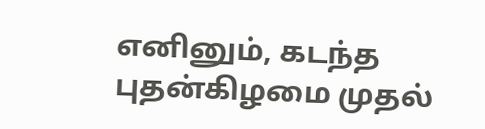எனினும், கடந்த புதன்கிழமை முதல்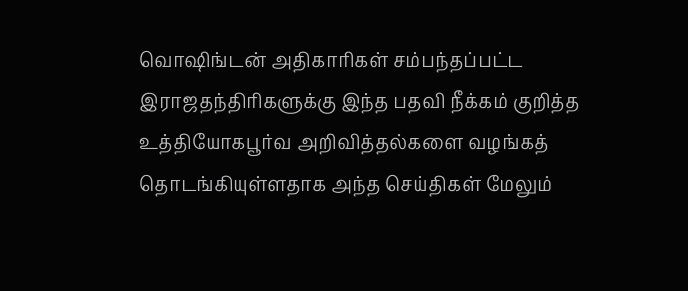வொஷிங்டன் அதிகாரிகள் சம்பந்தப்பட்ட இராஜதந்திரிகளுக்கு இந்த பதவி நீக்கம் குறித்த உத்தியோகபூர்வ அறிவித்தல்களை வழங்கத் தொடங்கியுள்ளதாக அந்த செய்திகள் மேலும்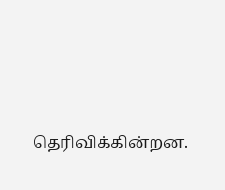தெரிவிக்கின்றன.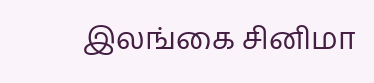இலங்கை சினிமா